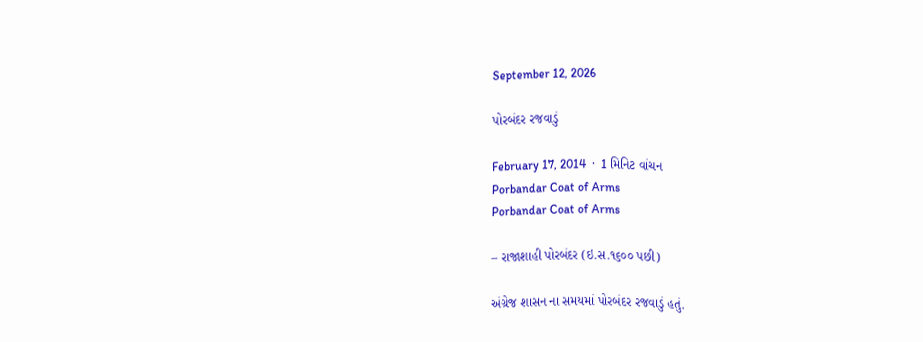September 12, 2026

પોરબંદર રજવાડું

February 17, 2014  ·  1 મિનિટ વાંચન
Porbandar Coat of Arms
Porbandar Coat of Arms

– રાજાશાહી પોરબંદર (ઇ.સ.૧૬૦૦ પછી)

અંગ્રેજ શાસન ના સમયમાં પોરબંદર રજવાડું હતું.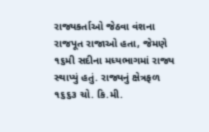રાજ્યકર્તાઓ જેઠવા વંશના રાજપૂત રાજાઓ હતા, જેમણે ૧૬મી સદીના મધ્યભાગમાં રાજ્ય સ્થાપ્યું હતું. રાજ્યનું ક્ષેત્રફળ ૧૬૬૩ ચો. કિ.મી.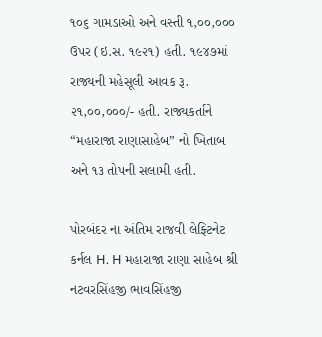૧૦૬ ગામડાઓ અને વસ્તી ૧,૦૦,૦૦૦ ઉપર (ઇ.સ. ૧૯૨૧) હતી. ૧૯૪૭માં રાજ્યની મહેસૂલી આવક રૂ. ૨૧,૦૦,૦૦૦/- હતી. રાજ્યકર્તાને “મહારાજા રાણાસાહેબ” નો ખિતાબ અને ૧૩ તોપની સલામી હતી.

પોરબંદર ના અંતિમ રાજવી લેફ્ટિનેટ કર્નલ H. H મહારાજા રાણા સાહેબ શ્રી નટવરસિંહજી ભાવસિંહજી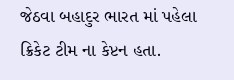જેઠવા બહાદુર ભારત માં પહેલા ક્રિકેટ ટીમ ના કેપ્ટન હતા.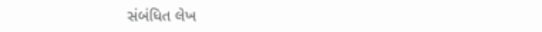સંબંધિત લેખ